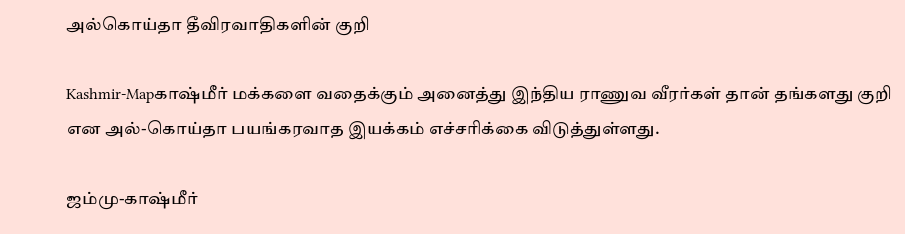அல்கொய்தா தீவிரவாதிகளின் குறி

Kashmir-Mapகாஷ்மீர் மக்களை வதைக்கும் அனைத்து இந்திய ராணுவ வீரர்கள் தான் தங்களது குறி என அல்-கொய்தா பயங்கரவாத இயக்கம் எச்சரிக்கை விடுத்துள்ளது.

ஜம்மு-காஷ்மீர்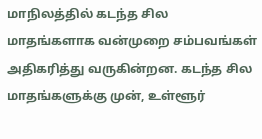மாநிலத்தில் கடந்த சில மாதங்களாக வன்முறை சம்பவங்கள் அதிகரித்து வருகின்றன. கடந்த சில மாதங்களுக்கு முன், உள்ளூர்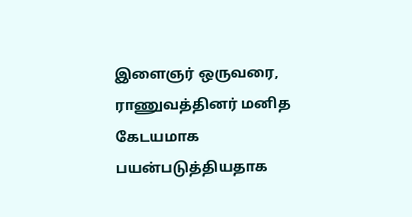இளைஞர் ஒருவரை, ராணுவத்தினர் மனித கேடயமாக பயன்படுத்தியதாக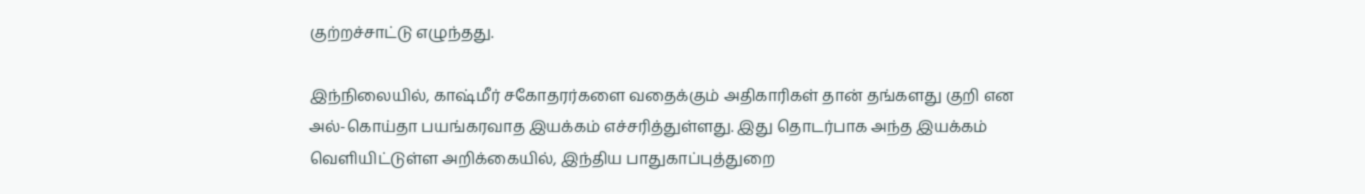குற்றச்சாட்டு எழுந்தது.

இந்நிலையில், காஷ்மீர் சகோதரர்களை வதைக்கும் அதிகாரிகள் தான் தங்களது குறி என அல்-கொய்தா பயங்கரவாத இயக்கம் எச்சரித்துள்ளது. இது தொடர்பாக அந்த இயக்கம் வெளியிட்டுள்ள அறிக்கையில், இந்திய பாதுகாப்புத்துறை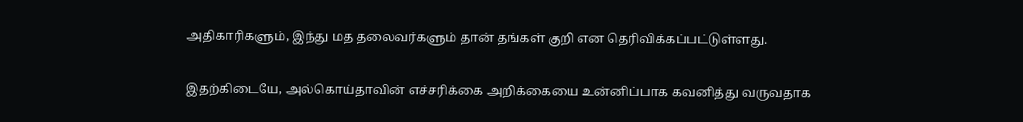அதிகாரிகளும், இந்து மத தலைவர்களும் தான் தங்கள் குறி என தெரிவிக்கப்பட்டுள்ளது.

இதற்கிடையே, அல்கொய்தாவின் எச்சரிக்கை அறிக்கையை உன்னிப்பாக கவனித்து வருவதாக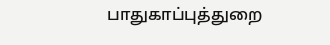பாதுகாப்புத்துறை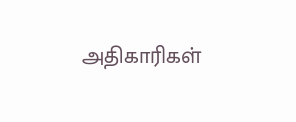அதிகாரிகள்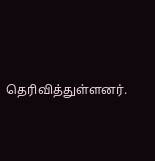தெரிவித்துள்ளனர்.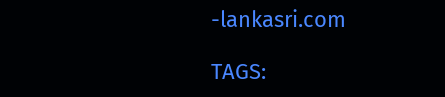-lankasri.com

TAGS: